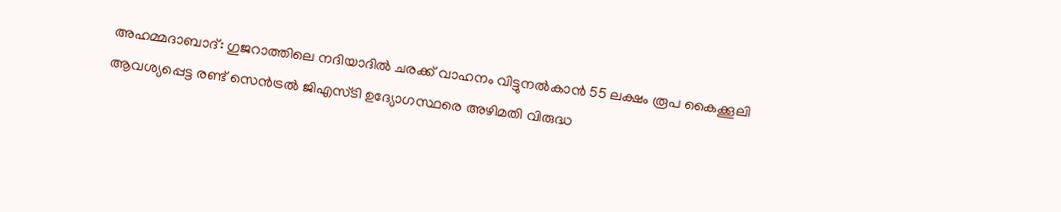അഹമ്മദാബാദ്: ഗുജറാത്തിലെ നദിയാദിൽ ചരക്ക് വാഹനം വിട്ടുനൽകാൻ 55 ലക്ഷം രൂപ കൈക്കൂലി ആവശ്യപ്പെട്ട രണ്ട് സെൻട്രൽ ജിഎസ്ടി ഉദ്യോഗസ്ഥരെ അഴിമതി വിരുദ്ധ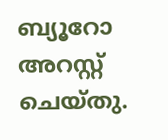ബ്യൂറോ അറസ്റ്റ് ചെയ്തു.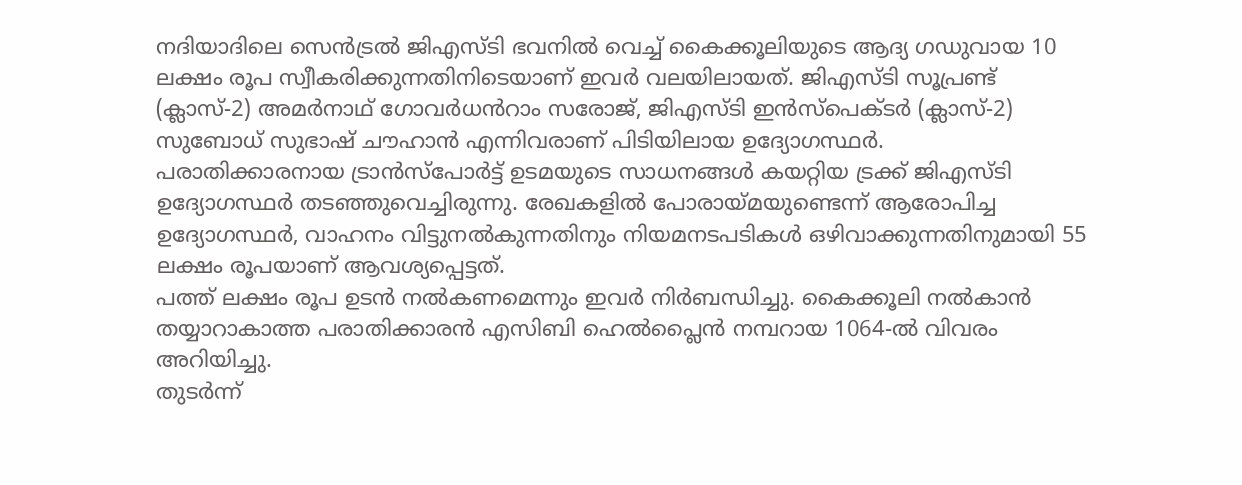നദിയാദിലെ സെൻട്രൽ ജിഎസ്ടി ഭവനിൽ വെച്ച് കൈക്കൂലിയുടെ ആദ്യ ഗഡുവായ 10 ലക്ഷം രൂപ സ്വീകരിക്കുന്നതിനിടെയാണ് ഇവർ വലയിലായത്. ജിഎസ്ടി സൂപ്രണ്ട് (ക്ലാസ്-2) അമർനാഥ് ഗോവർധൻറാം സരോജ്, ജിഎസ്ടി ഇൻസ്പെക്ടർ (ക്ലാസ്-2) സുബോധ് സുഭാഷ് ചൗഹാൻ എന്നിവരാണ് പിടിയിലായ ഉദ്യോഗസ്ഥർ.
പരാതിക്കാരനായ ട്രാൻസ്പോർട്ട് ഉടമയുടെ സാധനങ്ങൾ കയറ്റിയ ട്രക്ക് ജിഎസ്ടി ഉദ്യോഗസ്ഥർ തടഞ്ഞുവെച്ചിരുന്നു. രേഖകളിൽ പോരായ്മയുണ്ടെന്ന് ആരോപിച്ച ഉദ്യോഗസ്ഥർ, വാഹനം വിട്ടുനൽകുന്നതിനും നിയമനടപടികൾ ഒഴിവാക്കുന്നതിനുമായി 55 ലക്ഷം രൂപയാണ് ആവശ്യപ്പെട്ടത്.
പത്ത് ലക്ഷം രൂപ ഉടൻ നൽകണമെന്നും ഇവർ നിർബന്ധിച്ചു. കൈക്കൂലി നൽകാൻ തയ്യാറാകാത്ത പരാതിക്കാരൻ എസിബി ഹെൽപ്ലൈൻ നമ്പറായ 1064-ൽ വിവരം അറിയിച്ചു.
തുടർന്ന്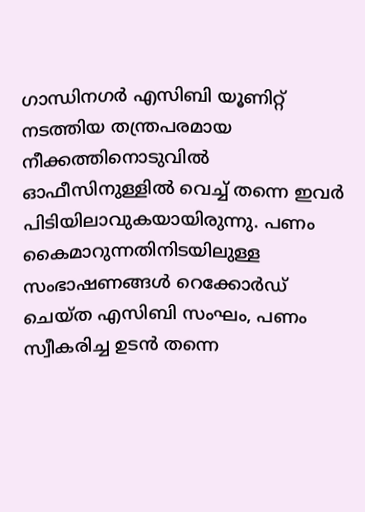ഗാന്ധിനഗർ എസിബി യൂണിറ്റ് നടത്തിയ തന്ത്രപരമായ നീക്കത്തിനൊടുവിൽ ഓഫീസിനുള്ളിൽ വെച്ച് തന്നെ ഇവർ പിടിയിലാവുകയായിരുന്നു. പണം കൈമാറുന്നതിനിടയിലുള്ള സംഭാഷണങ്ങൾ റെക്കോർഡ് ചെയ്ത എസിബി സംഘം, പണം സ്വീകരിച്ച ഉടൻ തന്നെ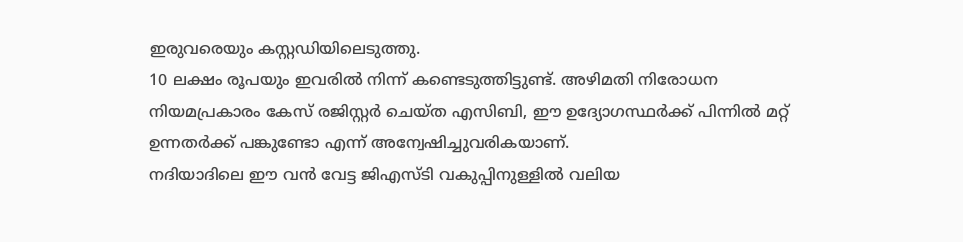ഇരുവരെയും കസ്റ്റഡിയിലെടുത്തു.
10 ലക്ഷം രൂപയും ഇവരിൽ നിന്ന് കണ്ടെടുത്തിട്ടുണ്ട്. അഴിമതി നിരോധന നിയമപ്രകാരം കേസ് രജിസ്റ്റർ ചെയ്ത എസിബി, ഈ ഉദ്യോഗസ്ഥർക്ക് പിന്നിൽ മറ്റ് ഉന്നതർക്ക് പങ്കുണ്ടോ എന്ന് അന്വേഷിച്ചുവരികയാണ്.
നദിയാദിലെ ഈ വൻ വേട്ട ജിഎസ്ടി വകുപ്പിനുള്ളിൽ വലിയ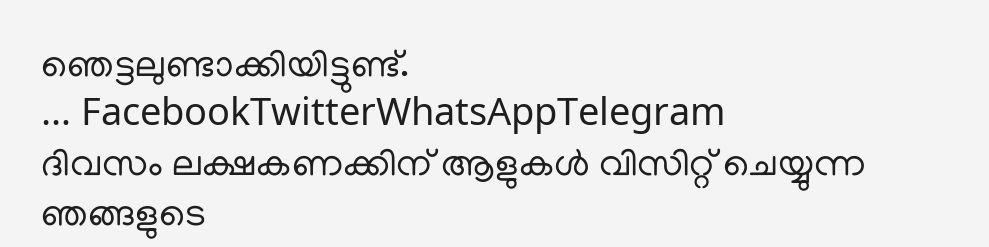ഞെട്ടലുണ്ടാക്കിയിട്ടുണ്ട്.
… FacebookTwitterWhatsAppTelegram
ദിവസം ലക്ഷകണക്കിന് ആളുകൾ വിസിറ്റ് ചെയ്യുന്ന ഞങ്ങളുടെ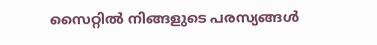സൈറ്റിൽ നിങ്ങളുടെ പരസ്യങ്ങൾ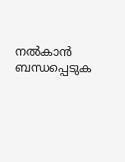നൽകാൻ ബന്ധപ്പെടുക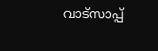വാട്സാപ്പ്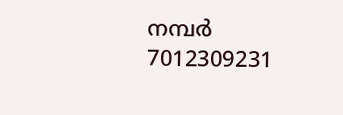നമ്പർ 7012309231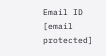Email ID [email protected]